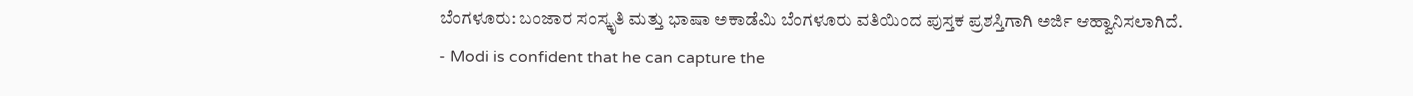ಬೆಂಗಳೂರು: ಬಂಜಾರ ಸಂಸ್ಕೃತಿ ಮತ್ತು ಭಾಷಾ ಅಕಾಡೆಮಿ ಬೆಂಗಳೂರು ವತಿಯಿಂದ ಪುಸ್ತಕ ಪ್ರಶಸ್ತಿಗಾಗಿ ಅರ್ಜಿ ಆಹ್ವಾನಿಸಲಾಗಿದೆ.
- Modi is confident that he can capture the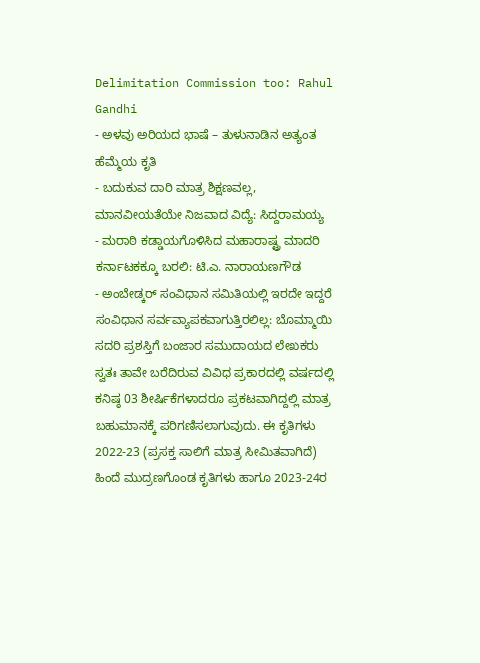Delimitation Commission too: Rahul Gandhi
- ಅಳವು ಅರಿಯದ ಭಾಷೆ – ತುಳುನಾಡಿನ ಅತ್ಯಂತ ಹೆಮ್ಮೆಯ ಕೃತಿ
- ಬದುಕುವ ದಾರಿ ಮಾತ್ರ ಶಿಕ್ಷಣವಲ್ಲ, ಮಾನವೀಯತೆಯೇ ನಿಜವಾದ ವಿದ್ಯೆ: ಸಿದ್ದರಾಮಯ್ಯ
- ಮರಾಠಿ ಕಡ್ಡಾಯಗೊಳಿಸಿದ ಮಹಾರಾಷ್ಟ್ರ ಮಾದರಿ ಕರ್ನಾಟಕಕ್ಕೂ ಬರಲಿ: ಟಿ.ಎ. ನಾರಾಯಣಗೌಡ
- ಅಂಬೇಡ್ಕರ್ ಸಂವಿಧಾನ ಸಮಿತಿಯಲ್ಲಿ ಇರದೇ ಇದ್ದರೆ ಸಂವಿಧಾನ ಸರ್ವವ್ಯಾಪಕವಾಗುತ್ತಿರಲಿಲ್ಲ: ಬೊಮ್ಮಾಯಿ
ಸದರಿ ಪ್ರಶಸ್ತಿಗೆ ಬಂಜಾರ ಸಮುದಾಯದ ಲೇಖಕರು ಸ್ವತಃ ತಾವೇ ಬರೆದಿರುವ ವಿವಿಧ ಪ್ರಕಾರದಲ್ಲಿ ವರ್ಷದಲ್ಲಿ ಕನಿಷ್ಠ 03 ಶೀರ್ಷಿಕೆಗಳಾದರೂ ಪ್ರಕಟವಾಗಿದ್ದಲ್ಲಿ ಮಾತ್ರ ಬಹುಮಾನಕ್ಕೆ ಪರಿಗಣಿಸಲಾಗುವುದು. ಈ ಕೃತಿಗಳು 2022-23 (ಪ್ರಸಕ್ತ ಸಾಲಿಗೆ ಮಾತ್ರ ಸೀಮಿತವಾಗಿದೆ) ಹಿಂದೆ ಮುದ್ರಣಗೊಂಡ ಕೃತಿಗಳು ಹಾಗೂ 2023-24ರ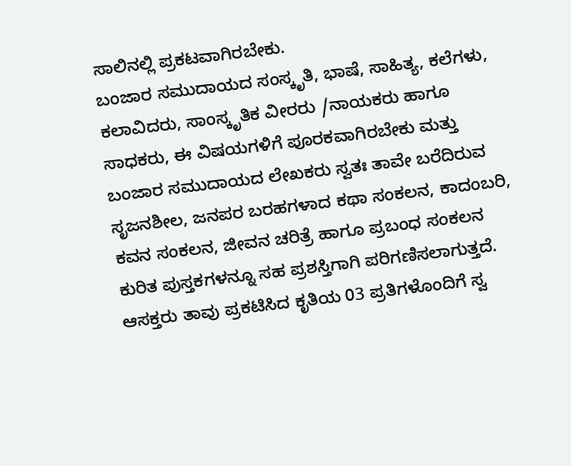ಸಾಲಿನಲ್ಲಿ ಪ್ರಕಟವಾಗಿರಬೇಕು.
ಬಂಜಾರ ಸಮುದಾಯದ ಸಂಸ್ಕೃತಿ, ಭಾಷೆ, ಸಾಹಿತ್ಯ, ಕಲೆಗಳು, ಕಲಾವಿದರು, ಸಾಂಸ್ಕೃತಿಕ ವೀರರು /ನಾಯಕರು ಹಾಗೂ ಸಾಧಕರು, ಈ ವಿಷಯಗಳಿಗೆ ಪೂರಕವಾಗಿರಬೇಕು ಮತ್ತು ಬಂಜಾರ ಸಮುದಾಯದ ಲೇಖಕರು ಸ್ವತಃ ತಾವೇ ಬರೆದಿರುವ ಸೃಜನಶೀಲ, ಜನಪರ ಬರಹಗಳಾದ ಕಥಾ ಸಂಕಲನ, ಕಾದಂಬರಿ, ಕವನ ಸಂಕಲನ, ಜೀವನ ಚರಿತ್ರೆ ಹಾಗೂ ಪ್ರಬಂಧ ಸಂಕಲನ ಕುರಿತ ಪುಸ್ತಕಗಳನ್ನೂ ಸಹ ಪ್ರಶಸ್ತಿಗಾಗಿ ಪರಿಗಣಿಸಲಾಗುತ್ತದೆ.
ಆಸಕ್ತರು ತಾವು ಪ್ರಕಟಿಸಿದ ಕೃತಿಯ 03 ಪ್ರತಿಗಳೊಂದಿಗೆ ಸ್ವ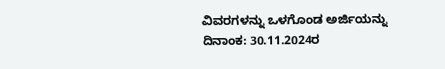ವಿವರಗಳನ್ನು ಒಳಗೊಂಡ ಅರ್ಜಿಯನ್ನು ದಿನಾಂಕ: 30.11.2024ರ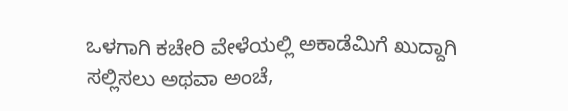ಒಳಗಾಗಿ ಕಚೇರಿ ವೇಳೆಯಲ್ಲಿ ಅಕಾಡೆಮಿಗೆ ಖುದ್ದಾಗಿ ಸಲ್ಲಿಸಲು ಅಥವಾ ಅಂಚೆ,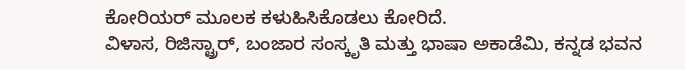ಕೋರಿಯರ್ ಮೂಲಕ ಕಳುಹಿಸಿಕೊಡಲು ಕೋರಿದೆ.
ವಿಳಾಸ, ರಿಜಿಸ್ಟ್ರಾರ್, ಬಂಜಾರ ಸಂಸ್ಕೃತಿ ಮತ್ತು ಭಾಷಾ ಅಕಾಡೆಮಿ, ಕನ್ನಡ ಭವನ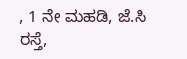, 1 ನೇ ಮಹಡಿ, ಜೆ.ಸಿ ರಸ್ತೆ,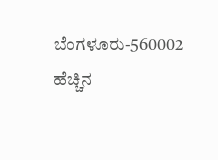ಬೆಂಗಳೂರು-560002
ಹೆಚ್ಚಿನ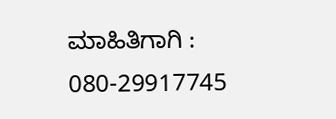ಮಾಹಿತಿಗಾಗಿ : 080-29917745